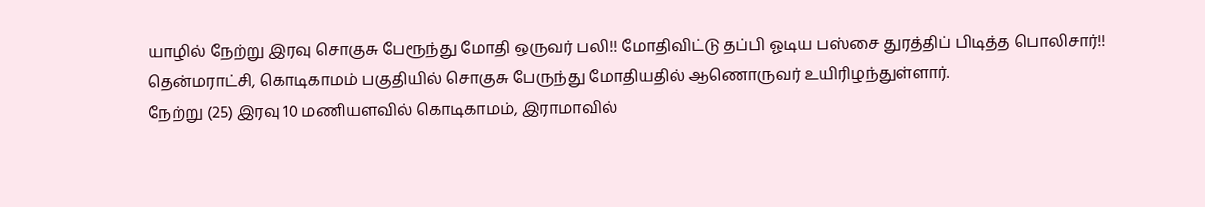யாழில் நேற்று இரவு சொகுசு பேரூந்து மோதி ஒருவர் பலி!! மோதிவிட்டு தப்பி ஓடிய பஸ்சை துரத்திப் பிடித்த பொலிசார்!!
தென்மராட்சி, கொடிகாமம் பகுதியில் சொகுசு பேருந்து மோதியதில் ஆணொருவர் உயிரிழந்துள்ளார்.
நேற்று (25) இரவு 10 மணியளவில் கொடிகாமம், இராமாவில்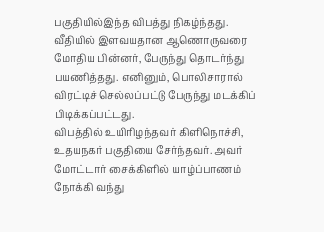பகுதியில்இந்த விபத்து நிகழ்ந்தது.
வீதியில் இளவயதான ஆணொருவரை மோதிய பின்னர், பேருந்து தொடர்ந்து பயணித்தது. எனினும், பொலிசாரால் விரட்டிச் செல்லப்பட்டு பேருந்து மடக்கிப் பிடிக்கப்பட்டது.
விபத்தில் உயிரிழந்தவர் கிளிநொச்சி, உதயநகர் பகுதியை சேர்ந்தவர். அவர் மோட்டார் சைக்கிளில் யாழ்ப்பாணம் நோக்கி வந்து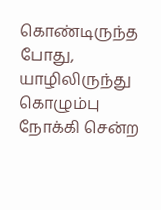கொண்டிருந்த போது, யாழிலிருந்து கொழும்பு நோக்கி சென்ற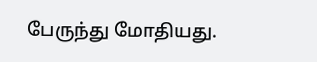பேருந்து மோதியது.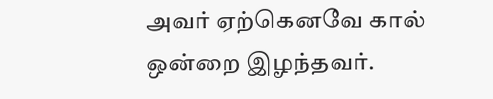அவர் ஏற்கெனவே கால் ஒன்றை இழந்தவர்.